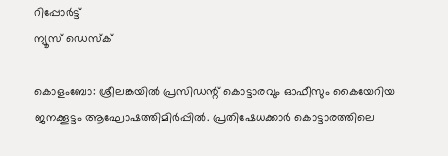റിപ്പോര്‍ട്ട്
ന്യൂസ് ഡെസ്ക്

കൊളംബോ: ശ്രീലങ്കയില്‍ പ്രസിഡന്റ് കൊട്ടാരവും ഓഫീസും കൈയേറിയ ജനക്കൂട്ടം ആഘോഷത്തിമിര്‍പ്പില്‍. പ്രതിഷേധക്കാര്‍ കൊട്ടാരത്തിലെ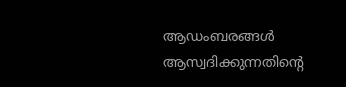ആഡംബരങ്ങള്‍ ആസ്വദിക്കുന്നതിന്റെ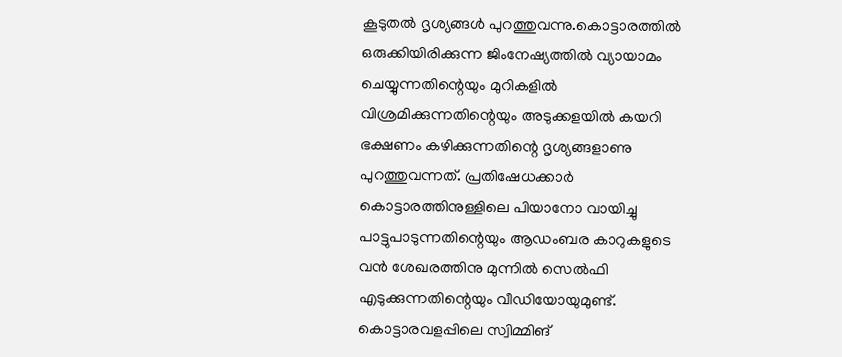കൂടുതല്‍ ദൃശ്യങ്ങള്‍ പുറത്തുവന്നു.കൊട്ടാരത്തില്‍ ഒരുക്കിയിരിക്കുന്ന ജിംനേഷ്യത്തില്‍ വ്യായാമം ചെയ്യുന്നതിന്റെയും മുറികളില്‍ വിശ്രമിക്കുന്നതിന്റെയും അടുക്കളയില്‍ കയറി ഭക്ഷണം കഴിക്കുന്നതിന്റെ ദൃശ്യങ്ങളാണു പുറത്തുവന്നത്. പ്രതിഷേധക്കാര്‍ കൊട്ടാരത്തിനുള്ളിലെ പിയാനോ വായിച്ചു പാട്ടുപാടുന്നതിന്റെയും ആഡംബര കാറുകളുടെ വന്‍ ശേഖരത്തിനു മുന്നില്‍ സെല്‍ഫി എടുക്കുന്നതിന്റെയും വീഡിയോയുമുണ്ട്. കൊട്ടാരവളപ്പിലെ സ്വിമ്മിങ്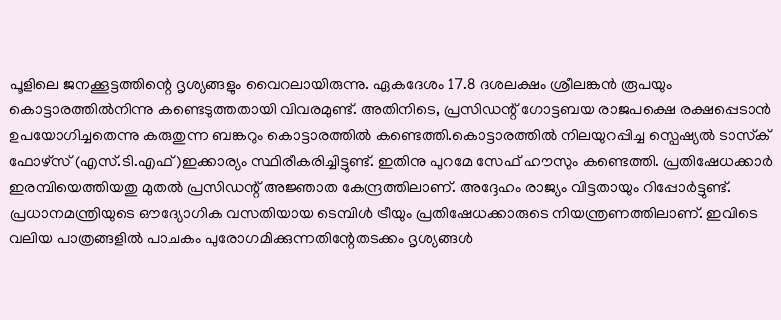പൂളിലെ ജനക്കൂട്ടത്തിന്റെ ദൃശ്യങ്ങളും വൈറലായിരുന്നു. ഏകദേശം 17.8 ദശലക്ഷം ശ്രീലങ്കന്‍ രൂപയും കൊട്ടാരത്തില്‍നിന്നു കണ്ടെടുത്തതായി വിവരമുണ്ട്. അതിനിടെ, പ്രസിഡന്റ് ഗോട്ടബയ രാജപക്ഷെ രക്ഷപ്പെടാന്‍ ഉപയോഗിച്ചതെന്നു കരുതുന്ന ബങ്കറും കൊട്ടാരത്തില്‍ കണ്ടെത്തി.കൊട്ടാരത്തില്‍ നിലയുറപ്പിച്ച സ്പെഷ്യല്‍ ടാസ്‌ക് ഫോഴ്സ് (എസ്.ടി.എഫ്)ഇക്കാര്യം സ്ഥിരീകരിച്ചിട്ടുണ്ട്. ഇതിനു പുറമേ സേഫ് ഹൗസും കണ്ടെത്തി. പ്രതിഷേധക്കാര്‍ ഇരമ്പിയെത്തിയതു മുതല്‍ പ്രസിഡന്റ് അജ്ഞാത കേന്ദ്രത്തിലാണ്. അദ്ദേഹം രാജ്യം വിട്ടതായും റിപ്പോര്‍ട്ടുണ്ട്. പ്രധാനമന്ത്രിയുടെ ഔദ്യോഗിക വസതിയായ ടെമ്പിള്‍ ട്രീയും പ്രതിഷേധക്കാരുടെ നിയന്ത്രണത്തിലാണ്. ഇവിടെ വലിയ പാത്രങ്ങളില്‍ പാചകം പുരോഗമിക്കുന്നതിന്റേതടക്കം ദൃശ്യങ്ങള്‍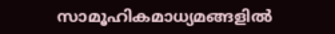സാമൂഹികമാധ്യമങ്ങളില്‍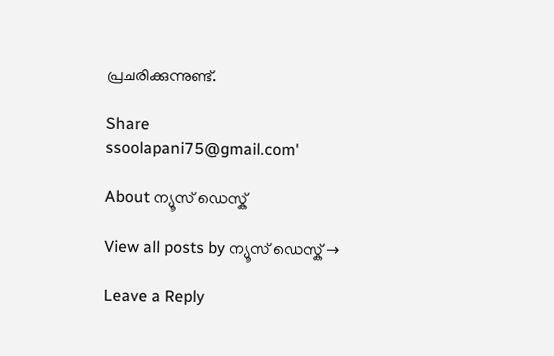പ്രചരിക്കുന്നുണ്ട്.

Share
ssoolapani75@gmail.com'

About ന്യൂസ് ഡെസ്ക്

View all posts by ന്യൂസ് ഡെസ്ക് →

Leave a Reply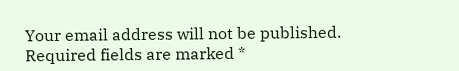Your email address will not be published. Required fields are marked *